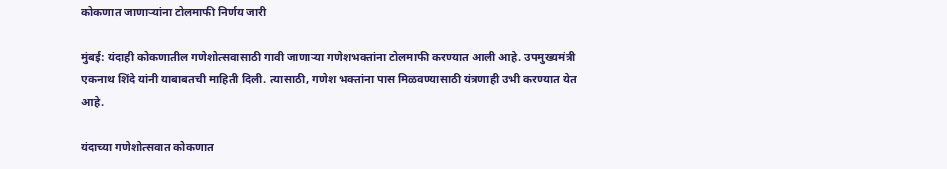कोकणात जाणाऱ्यांना टोलमाफी निर्णय जारी

मुंबई: यंदाही कोकणातील गणेशोत्सवासाठी गावी जाणाऱ्या गणेशभक्तांना टोलमाफी करण्यात आली आहे. उपमुख्यमंत्री एकनाथ शिंदे यांनी याबाबतची माहिती दिली. त्यासाठी, गणेश भक्तांना पास मिळवण्यासाठी यंत्रणाही उभी करण्यात येत आहे.

यंदाच्या गणेशोत्सवात कोकणात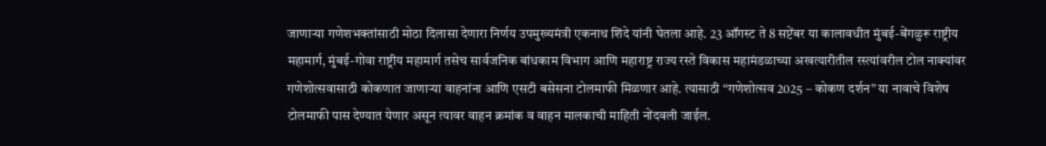जाणाऱ्या गणेशभक्तांसाठी मोठा दिलासा देणारा निर्णय उपमुख्यमंत्री एकनाथ शिंदे यांनी घेतला आहे. 23 ऑगस्ट ते 8 सप्टेंबर या कालावधीत मुंबई-बेंगळुरू राष्ट्रीय महामार्ग, मुंबई-गोवा राष्ट्रीय महामार्ग तसेच सार्वजनिक बांधकाम विभाग आणि महाराष्ट्र राज्य रस्ते विकास महामंडळाच्या अखत्यारीतील रस्त्यांवरील टोल नाक्यांवर गणेशोत्सवासाठी कोकणात जाणाऱ्या वाहनांना आणि एसटी बसेसना टोलमाफी मिळणार आहे. त्यासाठी “गणेशोत्सव 2025 – कोकण दर्शन” या नावाचे विशेष टोलमाफी पास देण्यात येणार असून त्यावर वाहन क्रमांक व वाहन मालकाची माहिती नोंदवली जाईल.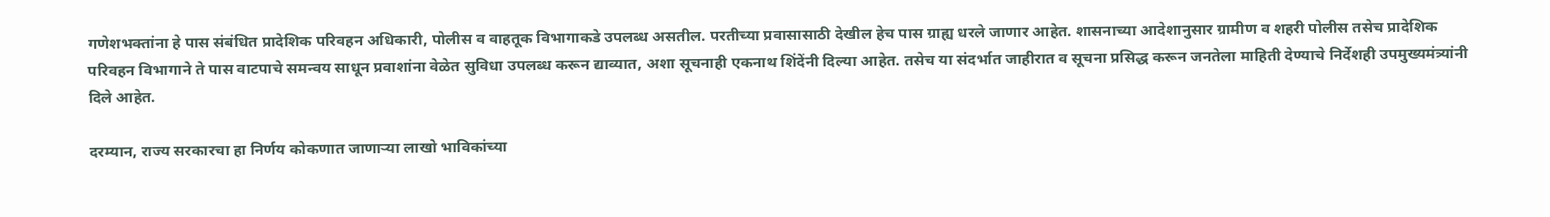गणेशभक्तांना हे पास संबंधित प्रादेशिक परिवहन अधिकारी, पोलीस व वाहतूक विभागाकडे उपलब्ध असतील. परतीच्या प्रवासासाठी देखील हेच पास ग्राह्य धरले जाणार आहेत. शासनाच्या आदेशानुसार ग्रामीण व शहरी पोलीस तसेच प्रादेशिक परिवहन विभागाने ते पास वाटपाचे समन्वय साधून प्रवाशांना वेळेत सुविधा उपलब्ध करून द्याव्यात, अशा सूचनाही एकनाथ शिंदेंनी दिल्या आहेत. तसेच या संदर्भात जाहीरात व सूचना प्रसिद्ध करून जनतेला माहिती देण्याचे निर्देशही उपमुख्यमंत्र्यांनी दिले आहेत.

दरम्यान, राज्य सरकारचा हा निर्णय कोकणात जाणाऱ्या लाखो भाविकांच्या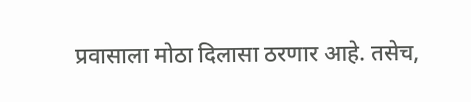प्रवासाला मोठा दिलासा ठरणार आहे. तसेच,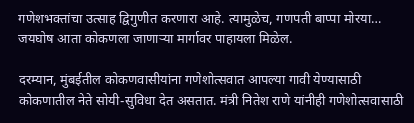गणेशभक्तांचा उत्साह द्विगुणीत करणारा आहे. त्यामुळेच, गणपती बाप्पा मोरया… जयघोष आता कोकणला जाणाऱ्या मार्गावर पाहायला मिळेल.

दरम्यान, मुंबईतील कोकणवासीयांना गणेशोत्सवात आपल्या गावी येण्यासाठी कोकणातील नेते सोयी-सुविधा देत असतात. मंत्री नितेश राणे यांनीही गणेशोत्सवासाठी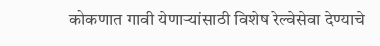कोकणात गावी येणाऱ्यांसाठी विशेष रेल्वेसेवा देण्याचे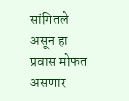सांगितले असून हा प्रवास मोफत असणार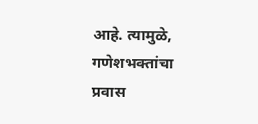आहे. त्यामुळे, गणेशभक्तांचा प्रवास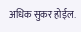अधिक सुकर होईल.